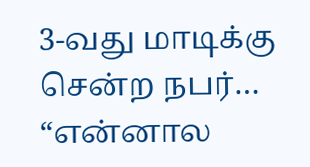3-வது மாடிக்கு சென்ற நபர்… “என்னால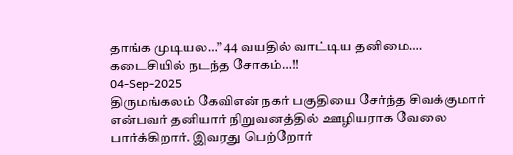தாங்க முடியல…” 44 வயதில் வாட்டிய தனிமை…. கடைசியில் நடந்த சோகம்…!!
04-Sep-2025
திருமங்கலம் கேவிஎன் நகர் பகுதியை சேர்ந்த சிவக்குமார் என்பவர் தனியார் நிறுவனத்தில் ஊழியராக வேலை பார்க்கிறார். இவரது பெற்றோர்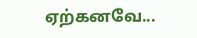ஏற்கனவே...